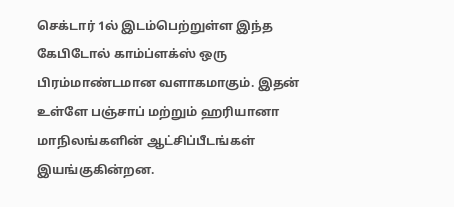செக்டார் 1ல் இடம்பெற்றுள்ள இந்த கேபிடோல் காம்ப்ளக்ஸ் ஒரு பிரம்மாண்டமான வளாகமாகும். இதன் உள்ளே பஞ்சாப் மற்றும் ஹரியானா மாநிலங்களின் ஆட்சிப்பீடங்கள் இயங்குகின்றன.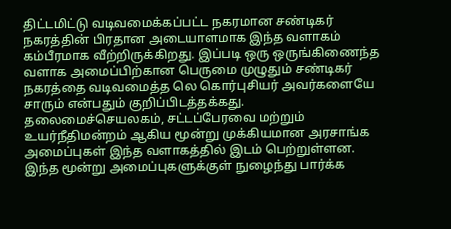திட்டமிட்டு வடிவமைக்கப்பட்ட நகரமான சண்டிகர் நகரத்தின் பிரதான அடையாளமாக இந்த வளாகம் கம்பீரமாக வீற்றிருக்கிறது. இப்படி ஒரு ஒருங்கிணைந்த வளாக அமைப்பிற்கான பெருமை முழுதும் சண்டிகர் நகரத்தை வடிவமைத்த லெ கொர்புசியர் அவர்களையே சாரும் என்பதும் குறிப்பிடத்தக்கது.
தலைமைச்செயலகம், சட்டப்பேரவை மற்றும் உயர்நீதிமன்றம் ஆகிய மூன்று முக்கியமான அரசாங்க அமைப்புகள் இந்த வளாகத்தில் இடம் பெற்றுள்ளன.
இந்த மூன்று அமைப்புகளுக்குள் நுழைந்து பார்க்க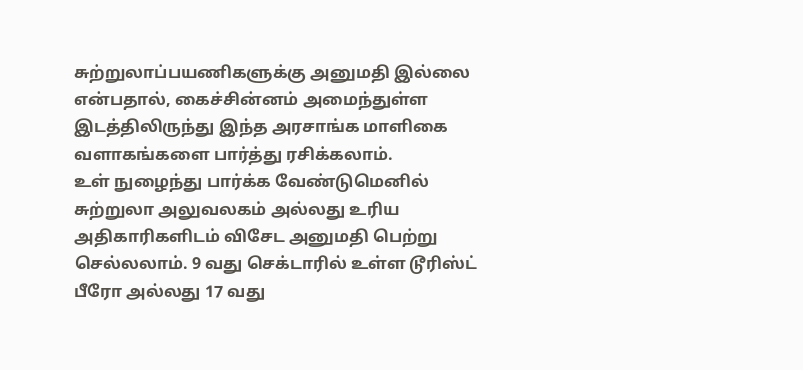சுற்றுலாப்பயணிகளுக்கு அனுமதி இல்லை என்பதால், கைச்சின்னம் அமைந்துள்ள இடத்திலிருந்து இந்த அரசாங்க மாளிகை வளாகங்களை பார்த்து ரசிக்கலாம்.
உள் நுழைந்து பார்க்க வேண்டுமெனில் சுற்றுலா அலுவலகம் அல்லது உரிய அதிகாரிகளிடம் விசேட அனுமதி பெற்று செல்லலாம். 9 வது செக்டாரில் உள்ள டூரிஸ்ட் பீரோ அல்லது 17 வது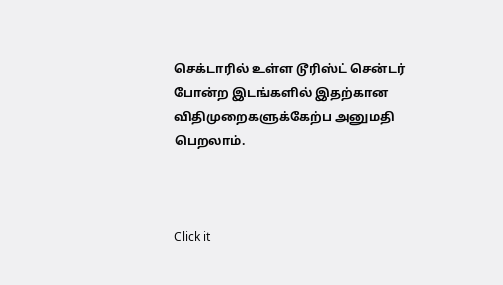செக்டாரில் உள்ள டூரிஸ்ட் சென்டர் போன்ற இடங்களில் இதற்கான விதிமுறைகளுக்கேற்ப அனுமதி பெறலாம்.



Click it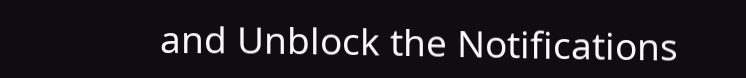and Unblock the Notifications